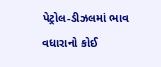પેટ્રોલ-ડીઝલમાં ભાવ વધારાનો કોઈ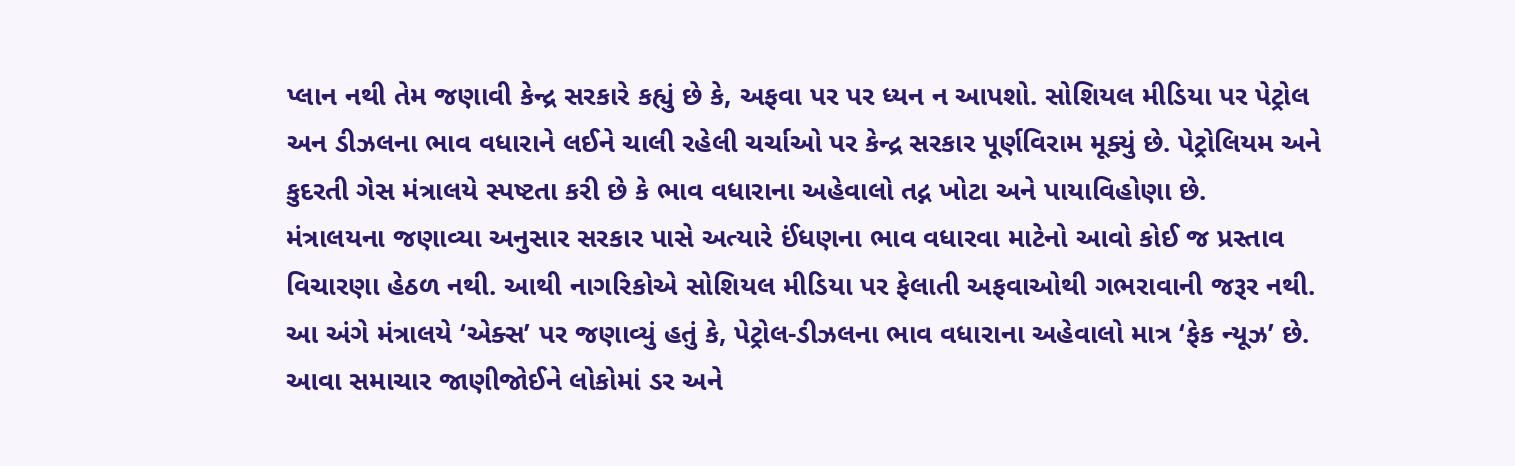પ્લાન નથી તેમ જણાવી કેન્દ્ર સરકારે કહ્યું છે કે, અફવા પર પર ધ્યન ન આપશો. સોશિયલ મીડિયા પર પેટ્રોલ અન ડીઝલના ભાવ વધારાને લઈને ચાલી રહેલી ચર્ચાઓ પર કેન્દ્ર સરકાર પૂર્ણવિરામ મૂક્યું છે. પેટ્રોલિયમ અને કુદરતી ગેસ મંત્રાલયે સ્પષ્ટતા કરી છે કે ભાવ વધારાના અહેવાલો તદ્ન ખોટા અને પાયાવિહોણા છે.
મંત્રાલયના જણાવ્યા અનુસાર સરકાર પાસે અત્યારે ઈંધણના ભાવ વધારવા માટેનો આવો કોઈ જ પ્રસ્તાવ વિચારણા હેઠળ નથી. આથી નાગરિકોએ સોશિયલ મીડિયા પર ફેલાતી અફવાઓથી ગભરાવાની જરૂર નથી.
આ અંગે મંત્રાલયે ‘એક્સ’ પર જણાવ્યું હતું કે, પેટ્રોલ-ડીઝલના ભાવ વધારાના અહેવાલો માત્ર ‘ફેક ન્યૂઝ’ છે. આવા સમાચાર જાણીજોઈને લોકોમાં ડર અને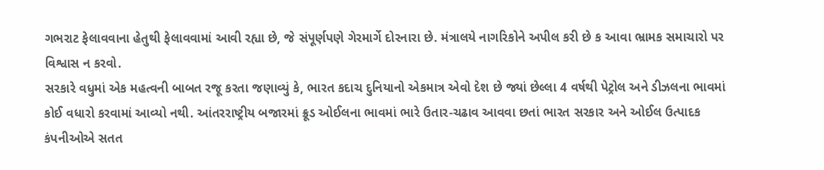ગભરાટ ફેલાવવાના હેતુથી ફેલાવવામાં આવી રહ્યા છે, જે સંપૂર્ણપણે ગેરમાર્ગે દોરનારા છે. મંત્રાલયે નાગરિકોને અપીલ કરી છે ક આવા ભ્રામક સમાચારો પર વિશ્વાસ ન કરવો.
સરકારે વધુમાં એક મહત્વની બાબત રજૂ કરતા જણાવ્યું કે, ભારત કદાચ દુનિયાનો એકમાત્ર એવો દેશ છે જ્યાં છેલ્લા 4 વર્ષથી પેટ્રોલ અને ડીઝલના ભાવમાં કોઈ વધારો કરવામાં આવ્યો નથી. આંતરરાષ્ટ્રીય બજારમાં ક્રૂડ ઓઈલના ભાવમાં ભારે ઉતાર-ચઢાવ આવવા છતાં ભારત સરકાર અને ઓઈલ ઉત્પાદક કંપનીઓએ સતત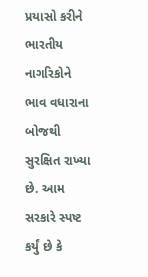પ્રયાસો કરીને ભારતીય નાગરિકોને ભાવ વધારાના બોજથી સુરક્ષિત રાખ્યા છે. આમ સરકારે સ્પષ્ટ કર્યું છે કે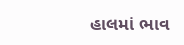હાલમાં ભાવ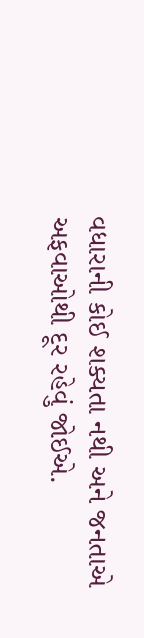વધારાની કોઈ શક્યતા નથી અને જનતાએ અફવાઓથી દૂર રહેવું જોઈએ.